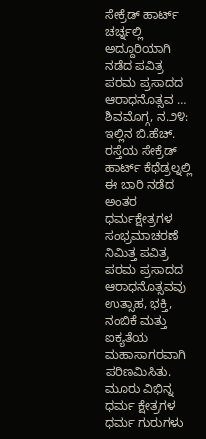ಸೇಕ್ರೆಡ್ ಹಾರ್ಟ್ ಚರ್ಚ್ನಲ್ಲಿ ಅದ್ದೂರಿಯಾಗಿ ನಡೆದ ಪವಿತ್ರ ಪರಮ ಪ್ರಸಾದದ ಆರಾಧನೊತ್ಸವ …
ಶಿವಮೊಗ್ಗ, ನ.೨೪: ಇಲ್ಲಿನ ಬಿ.ಹೆಚ್. ರಸ್ತೆಯ ಸೇಕ್ರೆಡ್ ಹಾರ್ಟ್ ಕೆಥೆಡ್ರಲ್ನಲ್ಲಿ ಈ ಬಾರಿ ನಡೆದ ಅಂತರ ಧರ್ಮಕ್ಷೇತ್ರಗಳ ಸಂಭ್ರಮಾಚರಣೆ ನಿಮಿತ್ತ ಪವಿತ್ರ ಪರಮ ಪ್ರಸಾದದ ಆರಾಧನೊತ್ಸವವು ಉತ್ಸಾಹ, ಭಕ್ತಿ, ನಂಬಿಕೆ ಮತ್ತು ಐಕ್ಯತೆಯ ಮಹಾಸಾಗರವಾಗಿ ಪರಿಣಮಿಸಿತು. ಮೂರು ವಿಭಿನ್ನ ಧರ್ಮ ಕ್ಷೇತ್ರಗಳ ಧರ್ಮ ಗುರುಗಳು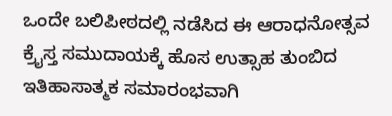ಒಂದೇ ಬಲಿಪೀಠದಲ್ಲಿ ನಡೆಸಿದ ಈ ಆರಾಧನೋತ್ಸವ ಕ್ರೈಸ್ತ ಸಮುದಾಯಕ್ಕೆ ಹೊಸ ಉತ್ಸಾಹ ತುಂಬಿದ ಇತಿಹಾಸಾತ್ಮಕ ಸಮಾರಂಭವಾಗಿ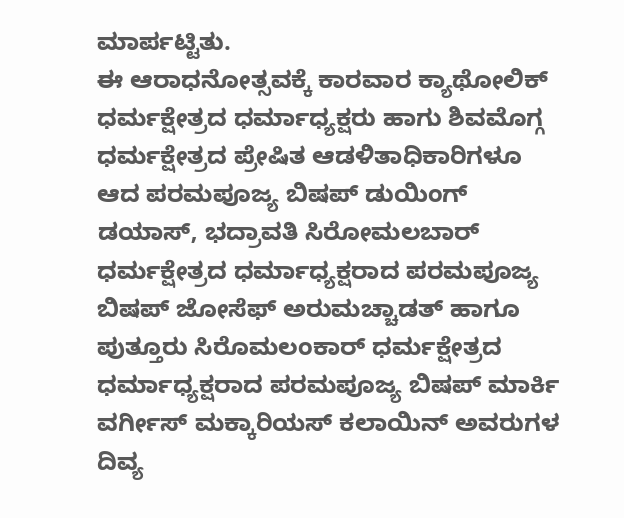ಮಾರ್ಪಟ್ಟಿತು.
ಈ ಆರಾಧನೋತ್ಸವಕ್ಕೆ ಕಾರವಾರ ಕ್ಯಾಥೋಲಿಕ್ ಧರ್ಮಕ್ಷೇತ್ರದ ಧರ್ಮಾಧ್ಯಕ್ಷರು ಹಾಗು ಶಿವಮೊಗ್ಗ ಧರ್ಮಕ್ಷೇತ್ರದ ಪ್ರೇಷಿತ ಆಡಳಿತಾಧಿಕಾರಿಗಳೂ ಆದ ಪರಮಪೂಜ್ಯ ಬಿಷಪ್ ಡುಯಿಂಗ್ ಡಯಾಸ್, ಭದ್ರಾವತಿ ಸಿರೋಮಲಬಾರ್ ಧರ್ಮಕ್ಷೇತ್ರದ ಧರ್ಮಾಧ್ಯಕ್ಷರಾದ ಪರಮಪೂಜ್ಯ ಬಿಷಪ್ ಜೋಸೆಫ್ ಅರುಮಚ್ಚಾಡತ್ ಹಾಗೂ ಪುತ್ತೂರು ಸಿರೊಮಲಂಕಾರ್ ಧರ್ಮಕ್ಷೇತ್ರದ ಧರ್ಮಾಧ್ಯಕ್ಷರಾದ ಪರಮಪೂಜ್ಯ ಬಿಷಪ್ ಮಾರ್ಕಿ ವರ್ಗೀಸ್ ಮಕ್ಕಾರಿಯಸ್ ಕಲಾಯಿನ್ ಅವರುಗಳ ದಿವ್ಯ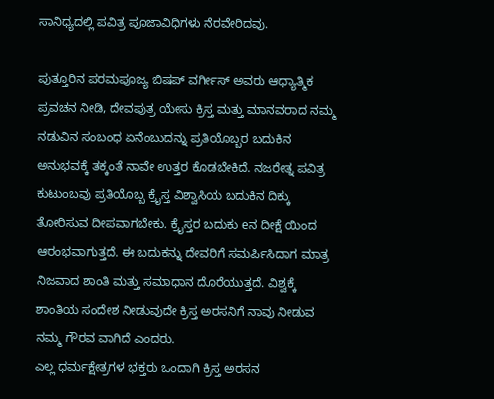ಸಾನಿಧ್ಯದಲ್ಲಿ ಪವಿತ್ರ ಪೂಜಾವಿಧಿಗಳು ನೆರವೇರಿದವು.

ಪುತ್ತೂರಿನ ಪರಮಪೂಜ್ಯ ಬಿಷಪ್ ವರ್ಗೀಸ್ ಅವರು ಆಧ್ಯಾತ್ಮಿಕ ಪ್ರವಚನ ನೀಡಿ, ದೇವಪುತ್ರ ಯೇಸು ಕ್ರಿಸ್ತ ಮತ್ತು ಮಾನವರಾದ ನಮ್ಮ ನಡುವಿನ ಸಂಬಂಧ ಏನೆಂಬುದನ್ನು ಪ್ರತಿಯೊಬ್ಬರ ಬದುಕಿನ ಅನುಭವಕ್ಕೆ ತಕ್ಕಂತೆ ನಾವೇ ಉತ್ತರ ಕೊಡಬೇಕಿದೆ. ನಜರೇತ್ನ ಪವಿತ್ರ ಕುಟುಂಬವು ಪ್ರತಿಯೊಬ್ಬ ಕ್ರೈಸ್ತ ವಿಶ್ವಾಸಿಯ ಬದುಕಿನ ದಿಕ್ಕು ತೋರಿಸುವ ದೀಪವಾಗಬೇಕು. ಕ್ರೈಸ್ತರ ಬದುಕು eನ ದೀಕ್ಷೆ ಯಿಂದ ಆರಂಭವಾಗುತ್ತದೆ. ಈ ಬದುಕನ್ನು ದೇವರಿಗೆ ಸಮರ್ಪಿಸಿದಾಗ ಮಾತ್ರ ನಿಜವಾದ ಶಾಂತಿ ಮತ್ತು ಸಮಾಧಾನ ದೊರೆಯುತ್ತದೆ. ವಿಶ್ವಕ್ಕೆ ಶಾಂತಿಯ ಸಂದೇಶ ನೀಡುವುದೇ ಕ್ರಿಸ್ತ ಅರಸನಿಗೆ ನಾವು ನೀಡುವ ನಮ್ಮ ಗೌರವ ವಾಗಿದೆ ಎಂದರು.
ಎಲ್ಲ ಧರ್ಮಕ್ಷೇತ್ರಗಳ ಭಕ್ತರು ಒಂದಾಗಿ ಕ್ರಿಸ್ತ ಅರಸನ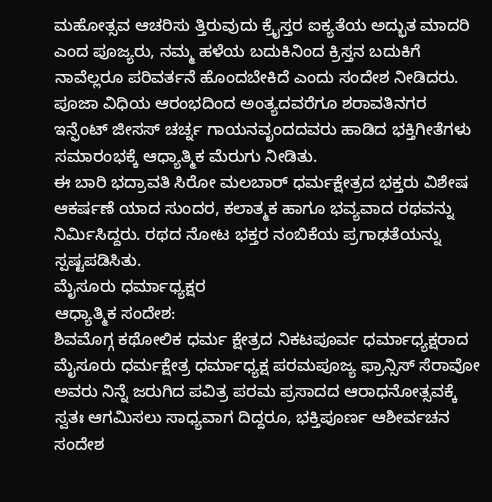ಮಹೋತ್ಸವ ಆಚರಿಸು ತ್ತಿರುವುದು ಕ್ರೈಸ್ತರ ಐಕ್ಯತೆಯ ಅದ್ಭುತ ಮಾದರಿ ಎಂದ ಪೂಜ್ಯರು, ನಮ್ಮ ಹಳೆಯ ಬದುಕಿನಿಂದ ಕ್ರಿಸ್ತನ ಬದುಕಿಗೆ ನಾವೆಲ್ಲರೂ ಪರಿವರ್ತನೆ ಹೊಂದಬೇಕಿದೆ ಎಂದು ಸಂದೇಶ ನೀಡಿದರು.
ಪೂಜಾ ವಿಧಿಯ ಆರಂಭದಿಂದ ಅಂತ್ಯದವರೆಗೂ ಶರಾವತಿನಗರ ಇನ್ಫೆಂಟ್ ಜೀಸಸ್ ಚರ್ಚ್ನ ಗಾಯನವೃಂದದವರು ಹಾಡಿದ ಭಕ್ತಿಗೀತೆಗಳು ಸಮಾರಂಭಕ್ಕೆ ಆಧ್ಯಾತ್ಮಿಕ ಮೆರುಗು ನೀಡಿತು.
ಈ ಬಾರಿ ಭದ್ರಾವತಿ ಸಿರೋ ಮಲಬಾರ್ ಧರ್ಮಕ್ಷೇತ್ರದ ಭಕ್ತರು ವಿಶೇಷ ಆಕರ್ಷಣೆ ಯಾದ ಸುಂದರ, ಕಲಾತ್ಮಕ ಹಾಗೂ ಭವ್ಯವಾದ ರಥವನ್ನು ನಿರ್ಮಿಸಿದ್ದರು. ರಥದ ನೋಟ ಭಕ್ತರ ನಂಬಿಕೆಯ ಪ್ರಗಾಢತೆಯನ್ನು ಸ್ಪಷ್ಟಪಡಿಸಿತು.
ಮೈಸೂರು ಧರ್ಮಾಧ್ಯಕ್ಷರ
ಆಧ್ಯಾತ್ಮಿಕ ಸಂದೇಶ:
ಶಿವಮೊಗ್ಗ ಕಥೋಲಿಕ ಧರ್ಮ ಕ್ಷೇತ್ರದ ನಿಕಟಪೂರ್ವ ಧರ್ಮಾಧ್ಯಕ್ಷರಾದ ಮೈಸೂರು ಧರ್ಮಕ್ಷೇತ್ರ ಧರ್ಮಾಧ್ಯಕ್ಷ ಪರಮಪೂಜ್ಯ ಫ್ರಾನ್ಸಿಸ್ ಸೆರಾವೋ ಅವರು ನಿನ್ನೆ ಜರುಗಿದ ಪವಿತ್ರ ಪರಮ ಪ್ರಸಾದದ ಆರಾಧನೋತ್ಸವಕ್ಕೆ ಸ್ವತಃ ಆಗಮಿಸಲು ಸಾಧ್ಯವಾಗ ದಿದ್ದರೂ, ಭಕ್ತಿಪೂರ್ಣ ಆಶೀರ್ವಚನ ಸಂದೇಶ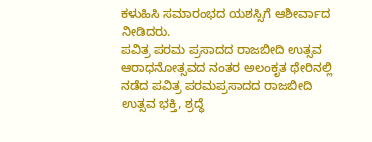ಕಳುಹಿಸಿ ಸಮಾರಂಭದ ಯಶಸ್ಸಿಗೆ ಆಶೀರ್ವಾದ ನೀಡಿದರು.
ಪವಿತ್ರ ಪರಮ ಪ್ರಸಾದದ ರಾಜಬೀದಿ ಉತ್ಸವ
ಆರಾಧನೋತ್ಸವದ ನಂತರ ಅಲಂಕೃತ ಥೇರಿನಲ್ಲಿ ನಡೆದ ಪವಿತ್ರ ಪರಮಪ್ರಸಾದದ ರಾಜಬೀದಿ ಉತ್ಸವ ಭಕ್ತಿ, ಶ್ರದ್ಧೆ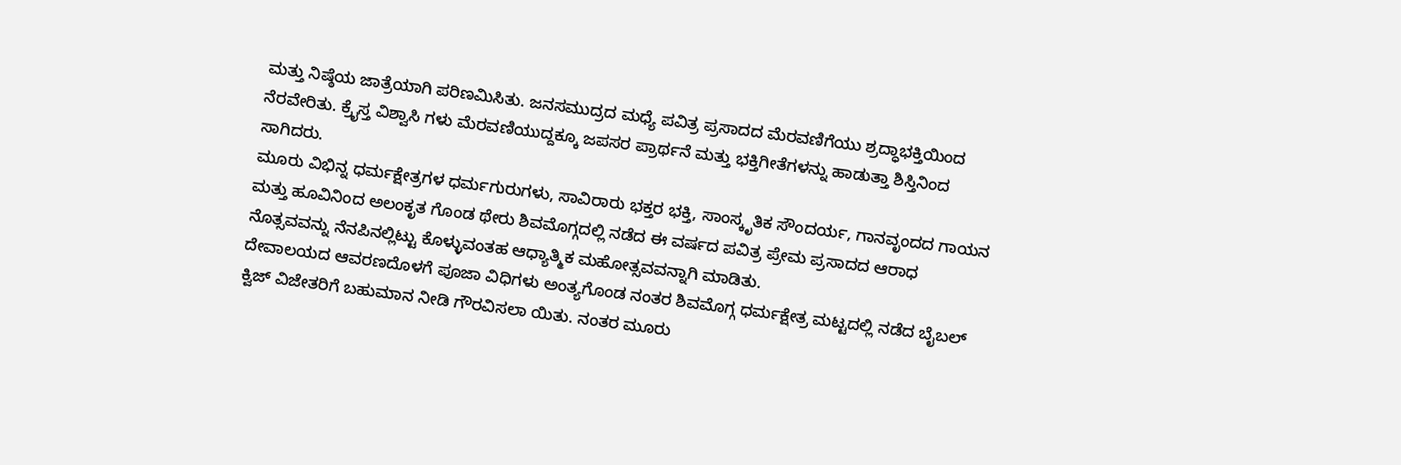ಮತ್ತು ನಿಷ್ಠೆಯ ಜಾತ್ರೆಯಾಗಿ ಪರಿಣಮಿಸಿತು. ಜನಸಮುದ್ರದ ಮಧ್ಯೆ ಪವಿತ್ರ ಪ್ರಸಾದದ ಮೆರವಣಿಗೆಯು ಶ್ರದ್ಧಾಭಕ್ತಿಯಿಂದ ನೆರವೇರಿತು. ಕ್ರೈಸ್ತ ವಿಶ್ವಾಸಿ ಗಳು ಮೆರವಣಿಯುದ್ದಕ್ಕೂ ಜಪಸರ ಪ್ರಾರ್ಥನೆ ಮತ್ತು ಭಕ್ತಿಗೀತೆಗಳನ್ನು ಹಾಡುತ್ತಾ ಶಿಸ್ತಿನಿಂದ ಸಾಗಿದರು.
ಮೂರು ವಿಭಿನ್ನ ಧರ್ಮಕ್ಷೇತ್ರಗಳ ಧರ್ಮಗುರುಗಳು, ಸಾವಿರಾರು ಭಕ್ತರ ಭಕ್ತಿ, ಸಾಂಸ್ಕೃತಿಕ ಸೌಂದರ್ಯ, ಗಾನವೃಂದದ ಗಾಯನ ಮತ್ತು ಹೂವಿನಿಂದ ಅಲಂಕೃತ ಗೊಂಡ ಥೇರು ಶಿವಮೊಗ್ಗದಲ್ಲಿ ನಡೆದ ಈ ವರ್ಷದ ಪವಿತ್ರ ಪ್ರೇಮ ಪ್ರಸಾದದ ಆರಾಧ ನೊತ್ಸವವನ್ನು ನೆನಪಿನಲ್ಲಿಟ್ಟು ಕೊಳ್ಳುವಂತಹ ಆಧ್ಯಾತ್ಮಿಕ ಮಹೋತ್ಸವವನ್ನಾಗಿ ಮಾಡಿತು.
ದೇವಾಲಯದ ಆವರಣದೊಳಗೆ ಪೂಜಾ ವಿಧಿಗಳು ಅಂತ್ಯಗೊಂಡ ನಂತರ ಶಿವಮೊಗ್ಗ ಧರ್ಮಕ್ಷೇತ್ರ ಮಟ್ಟದಲ್ಲಿ ನಡೆದ ಬೈಬಲ್ ಕ್ವಿಜ್ ವಿಜೇತರಿಗೆ ಬಹುಮಾನ ನೀಡಿ ಗೌರವಿಸಲಾ ಯಿತು. ನಂತರ ಮೂರು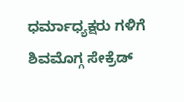ಧರ್ಮಾಧ್ಯಕ್ಷರು ಗಳಿಗೆ ಶಿವಮೊಗ್ಗ ಸೇಕ್ರೆಡ್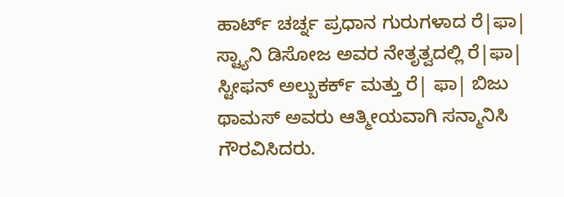ಹಾರ್ಟ್ ಚರ್ಚ್ನ ಪ್ರಧಾನ ಗುರುಗಳಾದ ರೆ|ಫಾ| ಸ್ಟ್ಯಾನಿ ಡಿಸೋಜ ಅವರ ನೇತೃತ್ವದಲ್ಲಿ ರೆ|ಫಾ| ಸ್ಟೀಫನ್ ಅಲ್ಬುಕರ್ಕ್ ಮತ್ತು ರೆ| ಫಾ| ಬಿಜು ಥಾಮಸ್ ಅವರು ಆತ್ಮೀಯವಾಗಿ ಸನ್ಮಾನಿಸಿ ಗೌರವಿಸಿದರು.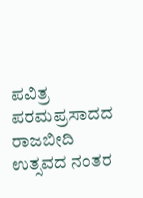ಪವಿತ್ರ ಪರಮಪ್ರಸಾದದ ರಾಜಬೀದಿ ಉತ್ಸವದ ನಂತರ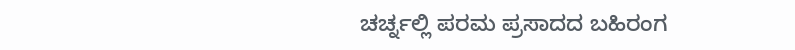ಚರ್ಚ್ನಲ್ಲಿ ಪರಮ ಪ್ರಸಾದದ ಬಹಿರಂಗ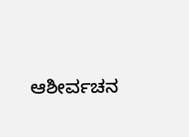ಆಶೀರ್ವಚನ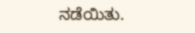ನಡೆಯಿತು.